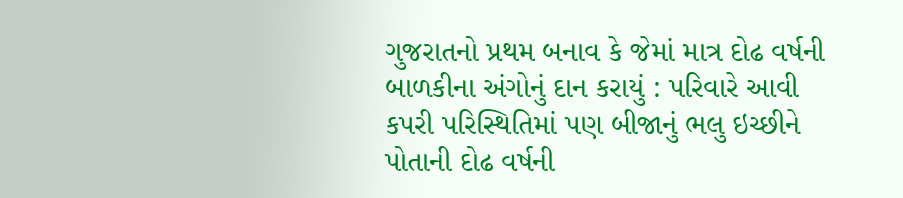ગુજરાતનો પ્રથમ બનાવ કે જેમાં માત્ર દોઢ વર્ષની બાળકીના અંગોનું દાન કરાયું : પરિવારે આવી કપરી પરિસ્થિતિમાં પણ બીજાનું ભલુ ઇચ્છીને પોતાની દોઢ વર્ષની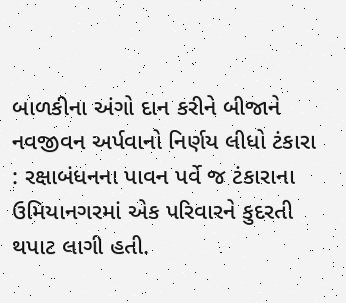બાળકીના અંગો દાન કરીને બીજાને નવજીવન અર્પવાનો નિર્ણય લીધો ટંકારા : રક્ષાબંધનના પાવન પર્વે જ ટંકારાના ઉમિયાનગરમાં એક પરિવારને કુદરતી થપાટ લાગી હતી.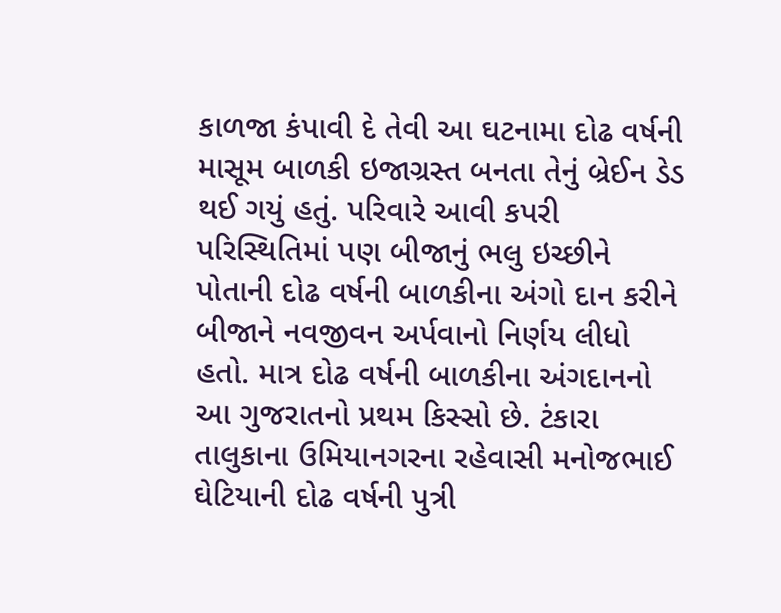કાળજા કંપાવી દે તેવી આ ઘટનામા દોઢ વર્ષની માસૂમ બાળકી ઇજાગ્રસ્ત બનતા તેનું બ્રેઈન ડેડ થઈ ગયું હતું. પરિવારે આવી કપરી પરિસ્થિતિમાં પણ બીજાનું ભલુ ઇચ્છીને પોતાની દોઢ વર્ષની બાળકીના અંગો દાન કરીને બીજાને નવજીવન અર્પવાનો નિર્ણય લીધો હતો. માત્ર દોઢ વર્ષની બાળકીના અંગદાનનો આ ગુજરાતનો પ્રથમ કિસ્સો છે. ટંકારા તાલુકાના ઉમિયાનગરના રહેવાસી મનોજભાઈ ઘેટિયાની દોઢ વર્ષની પુત્રી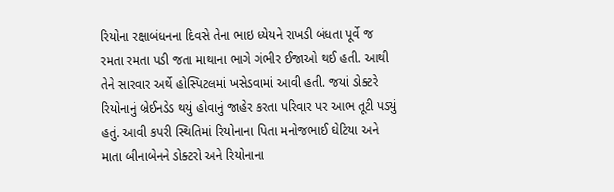રિયોના રક્ષાબંધનના દિવસે તેના ભાઇ ધ્યેયને રાખડી બંધતા પૂર્વે જ રમતા રમતા પડી જતા માથાના ભાગે ગંભીર ઈજાઓ થઈ હતી. આથી તેને સારવાર અર્થે હોસ્પિટલમાં ખસેડવામાં આવી હતી. જયાં ડોક્ટરે રિયોનાનું બ્રેઈનડેડ થયું હોવાનું જાહેર કરતા પરિવાર પર આભ તૂટી પડ્યું હતું. આવી કપરી સ્થિતિમાં રિયોનાના પિતા મનોજભાઈ ઘેટિયા અને માતા બીનાબેનને ડોક્ટરો અને રિયોનાના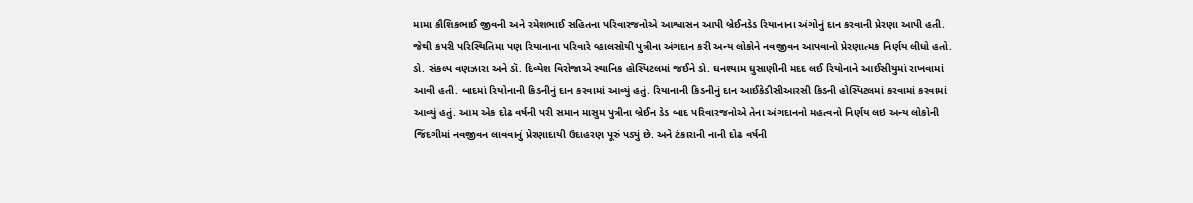મામા કૌશિકભાઈ જીવની અને રમેશભાઈ સહિતના પરિવારજનોએ આશ્વાસન આપી બ્રેઈનડેડ રિયાનાના અંગોનું દાન કરવાની પ્રેરણા આપી હતી. જેથી કપરી પરિસ્થિતિમા પણ રિયાનાના પરિવારે વ્હાલસોયી પુત્રીના અંગદાન કરી અન્ય લોકોને નવજીવન આપવાનો પ્રેરણાત્મક નિર્ણય લીધો હતો. ડો. સંકલ્પ વણઝારા અને ડૉ. દિવ્યેશ વિરોજાએ સ્થાનિક હોસ્પિટલમાં જઈને ડો. ઘનશ્યામ ઘુસાણીની મદદ લઈ રિયોનાને આઈસીયુમાં રાખવામાં આવી હતી. બાદમાં રિયોનાની કિડનીનું દાન કરવામાં આવ્યું હતું. રિયાનાની કિડનીનું દાન આઈકેડીસીઆરસી કિડની હોસ્પિટલમાં કરવામાં કરવામાં આવ્યું હતું. આમ એક દોઢ વર્ષની પરી સમાન માસુમ પુત્રીના બ્રેઈન ડેડ બાદ પરિવારજનોએ તેના અંગદાનનો મહત્વનો નિર્ણય લઇ અન્ય લોકોની જિંદગીમાં નવજીવન લાવવાનું પ્રેરણાદાયી ઉદાહરણ પૂરું પડ્યું છે. અને ટંકારાની નાની દોઢ વર્ષની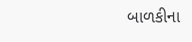બાળકીના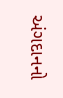અંગદાનનો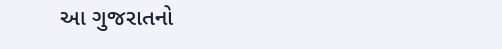આ ગુજરાતનો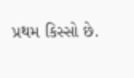પ્રથમ કિસ્સો છે.